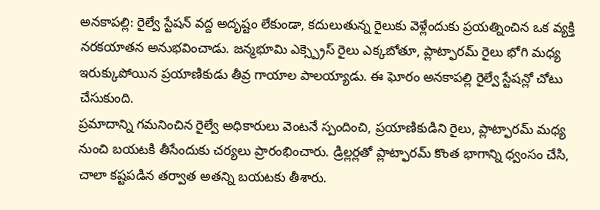అనకాపల్లి: రైల్వే స్టేషన్ వద్ద అదృష్టం లేకుండా, కదులుతున్న రైలుకు వెళ్లేందుకు ప్రయత్నించిన ఒక వ్యక్తి నరకయాతన అనుభవించాడు. జన్మభూమి ఎక్స్ప్రెస్ రైలు ఎక్కబోతూ, ప్లాట్ఫారమ్ రైలు భోగి మధ్య ఇరుక్కుపోయిన ప్రయాణికుడు తీవ్ర గాయాల పాలయ్యాడు. ఈ ఘోరం అనకాపల్లి రైల్వే స్టేషన్లో చోటు చేసుకుంది.
ప్రమాదాన్ని గమనించిన రైల్వే అధికారులు వెంటనే స్పందించి, ప్రయాణికుడిని రైలు, ప్లాట్ఫారమ్ మధ్య నుంచి బయటకి తీసేందుకు చర్యలు ప్రారంభించారు. డ్రిల్లర్లతో ప్లాట్ఫారమ్ కొంత భాగాన్ని ధ్వంసం చేసి, చాలా కష్టపడిన తర్వాత అతన్ని బయటకు తీశారు.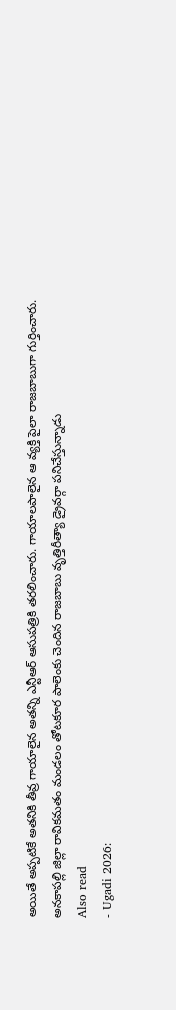అయితే అప్పటికే అతనికి తీవ్ర గాయాలైన అతన్ని ఎన్టీఆర్ ఆసుపత్రికి తరలించారు. గాయాలపాలైన ఆ వ్యక్తి పైలా రాజబాబుగా గుర్తించారు. అనకాపల్లి జిల్లా రావికమతం మండలం తోటకూర పాలెంకు చెందిన రాజబాబు వృత్తిరీత్యా డ్రైవర్గా పనిచేస్తున్నాడు
Also read
- Ugadi 2026: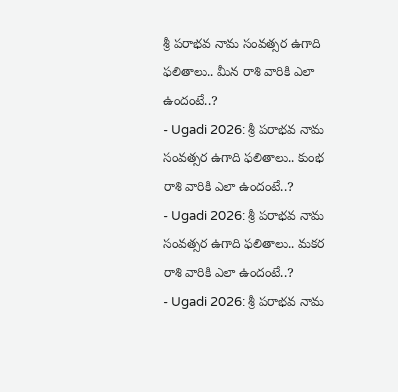శ్రీ పరాభవ నామ సంవత్సర ఉగాది ఫలితాలు.. మీన రాశి వారికి ఎలా ఉందంటే..?
- Ugadi 2026: శ్రీ పరాభవ నామ సంవత్సర ఉగాది ఫలితాలు.. కుంభ రాశి వారికి ఎలా ఉందంటే..?
- Ugadi 2026: శ్రీ పరాభవ నామ సంవత్సర ఉగాది ఫలితాలు.. మకర రాశి వారికి ఎలా ఉందంటే..?
- Ugadi 2026: శ్రీ పరాభవ నామ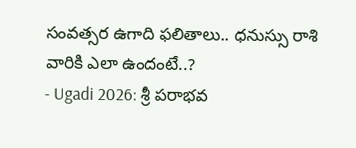సంవత్సర ఉగాది ఫలితాలు.. ధనుస్సు రాశి వారికి ఎలా ఉందంటే..?
- Ugadi 2026: శ్రీ పరాభవ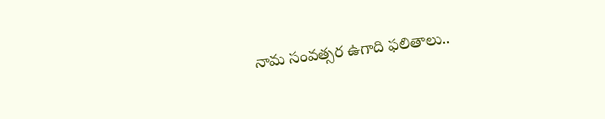నామ సంవత్సర ఉగాది ఫలితాలు..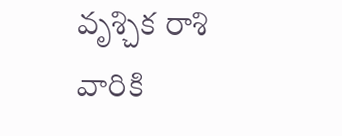వృశ్చిక రాశి వారికి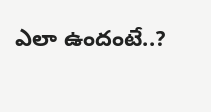ఎలా ఉందంటే..?